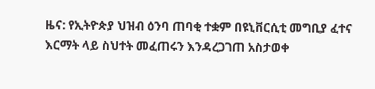ዜና: የኢትዮጵያ ህዝብ ዕንባ ጠባቂ ተቋም በዩኒቨርሲቲ መግቢያ ፈተና እርማት ላይ ስህተት መፈጠሩን እንዳረጋገጠ አስታወቀ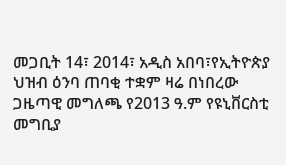መጋቢት 14፣ 2014፣ አዲስ አበባ፣የኢትዮጵያ ህዝብ ዕንባ ጠባቂ ተቋም ዛሬ በነበረው ጋዜጣዊ መግለጫ የ2013 ዓ.ም የዩኒቨርስቲ መግቢያ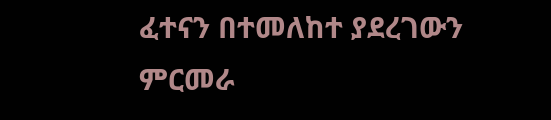ፈተናን በተመለከተ ያደረገውን ምርመራ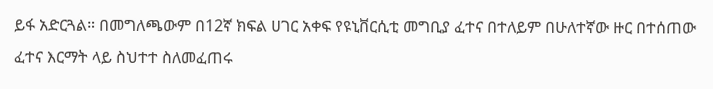ይፋ አድርጓል። በመግለጫውም በ12ኛ ክፍል ሀገር አቀፍ የዩኒቨርሲቲ መግቢያ ፈተና በተለይም በሁለተኛው ዙር በተሰጠው ፈተና እርማት ላይ ስህተተ ስለመፈጠሩ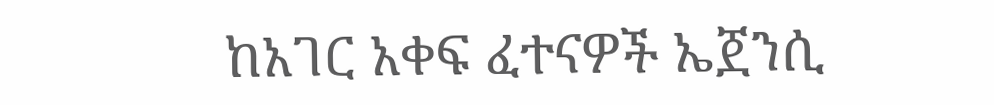ከአገር አቀፍ ፈተናዎች ኤጀንሲ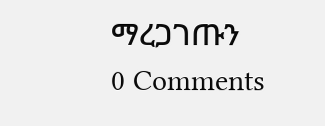ማረጋገጡን
0 Comments